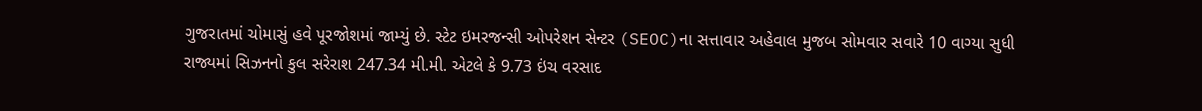ગુજરાતમાં ચોમાસું હવે પૂરજોશમાં જામ્યું છે. સ્ટેટ ઇમરજન્સી ઓપરેશન સેન્ટર (SEOC)ના સત્તાવાર અહેવાલ મુજબ સોમવાર સવારે 10 વાગ્યા સુધી રાજ્યમાં સિઝનનો કુલ સરેરાશ 247.34 મી.મી. એટલે કે 9.73 ઇંચ વરસાદ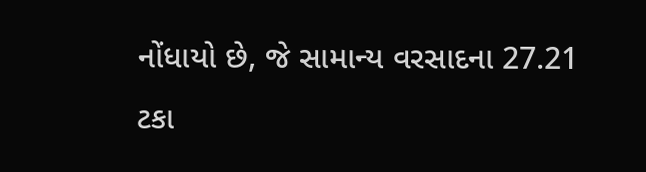નોંધાયો છે, જે સામાન્ય વરસાદના 27.21 ટકા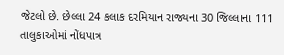જેટલો છે. છેલ્લા 24 કલાક દરમિયાન રાજ્યના 30 જિલ્લાના 111 તાલુકાઓમાં નોંધપાત્ર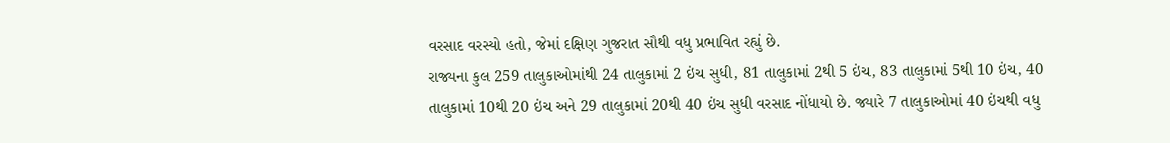વરસાદ વરસ્યો હતો, જેમાં દક્ષિણ ગુજરાત સૌથી વધુ પ્રભાવિત રહ્યું છે.
રાજ્યના કુલ 259 તાલુકાઓમાંથી 24 તાલુકામાં 2 ઇંચ સુધી, 81 તાલુકામાં 2થી 5 ઇંચ, 83 તાલુકામાં 5થી 10 ઇંચ, 40 તાલુકામાં 10થી 20 ઇંચ અને 29 તાલુકામાં 20થી 40 ઇંચ સુધી વરસાદ નોંધાયો છે. જ્યારે 7 તાલુકાઓમાં 40 ઇંચથી વધુ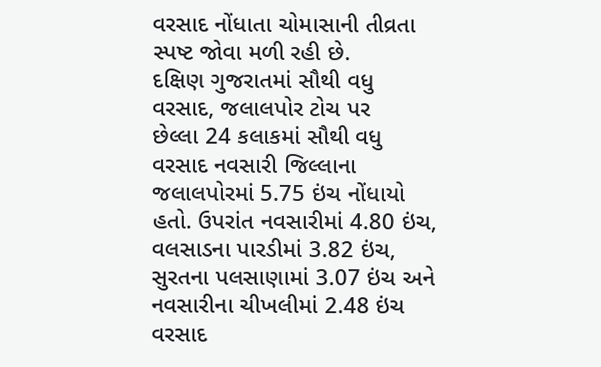વરસાદ નોંધાતા ચોમાસાની તીવ્રતા સ્પષ્ટ જોવા મળી રહી છે.
દક્ષિણ ગુજરાતમાં સૌથી વધુ વરસાદ, જલાલપોર ટોચ પર
છેલ્લા 24 કલાકમાં સૌથી વધુ વરસાદ નવસારી જિલ્લાના જલાલપોરમાં 5.75 ઇંચ નોંધાયો હતો. ઉપરાંત નવસારીમાં 4.80 ઇંચ, વલસાડના પારડીમાં 3.82 ઇંચ, સુરતના પલસાણામાં 3.07 ઇંચ અને નવસારીના ચીખલીમાં 2.48 ઇંચ વરસાદ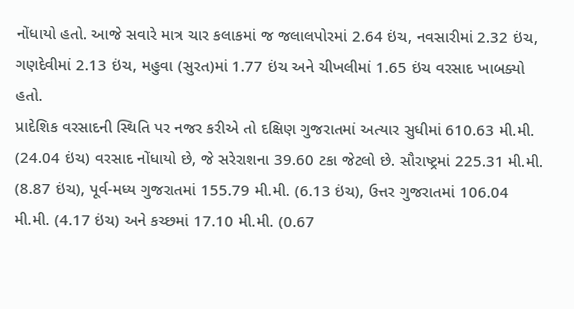નોંધાયો હતો. આજે સવારે માત્ર ચાર કલાકમાં જ જલાલપોરમાં 2.64 ઇંચ, નવસારીમાં 2.32 ઇંચ, ગણદેવીમાં 2.13 ઇંચ, મહુવા (સુરત)માં 1.77 ઇંચ અને ચીખલીમાં 1.65 ઇંચ વરસાદ ખાબક્યો હતો.
પ્રાદેશિક વરસાદની સ્થિતિ પર નજર કરીએ તો દક્ષિણ ગુજરાતમાં અત્યાર સુધીમાં 610.63 મી.મી. (24.04 ઇંચ) વરસાદ નોંધાયો છે, જે સરેરાશના 39.60 ટકા જેટલો છે. સૌરાષ્ટ્રમાં 225.31 મી.મી. (8.87 ઇંચ), પૂર્વ-મધ્ય ગુજરાતમાં 155.79 મી.મી. (6.13 ઇંચ), ઉત્તર ગુજરાતમાં 106.04 મી.મી. (4.17 ઇંચ) અને કચ્છમાં 17.10 મી.મી. (0.67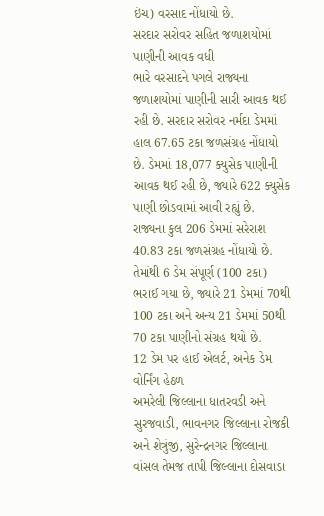ઇંચ) વરસાદ નોંધાયો છે.
સરદાર સરોવર સહિત જળાશયોમાં પાણીની આવક વધી
ભારે વરસાદને પગલે રાજ્યના જળાશયોમાં પાણીની સારી આવક થઈ રહી છે. સરદાર સરોવર નર્મદા ડેમમાં હાલ 67.65 ટકા જળસંગ્રહ નોંધાયો છે. ડેમમાં 18,077 ક્યુસેક પાણીની આવક થઈ રહી છે, જ્યારે 622 ક્યુસેક પાણી છોડવામાં આવી રહ્યું છે.
રાજ્યના કુલ 206 ડેમમાં સરેરાશ 40.83 ટકા જળસંગ્રહ નોંધાયો છે. તેમાંથી 6 ડેમ સંપૂર્ણ (100 ટકા) ભરાઈ ગયા છે, જ્યારે 21 ડેમમાં 70થી 100 ટકા અને અન્ય 21 ડેમમાં 50થી 70 ટકા પાણીનો સંગ્રહ થયો છે.
12 ડેમ પર હાઈ એલર્ટ, અનેક ડેમ વોર્નિંગ હેઠળ
અમરેલી જિલ્લાના ધાતરવડી અને સુરજવાડી, ભાવનગર જિલ્લાના રોજકી અને શેત્રુંજી, સુરેન્દ્રનગર જિલ્લાના વાંસલ તેમજ તાપી જિલ્લાના દોસવાડા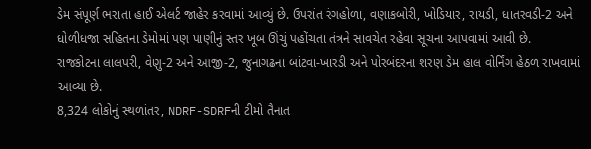ડેમ સંપૂર્ણ ભરાતા હાઈ એલર્ટ જાહેર કરવામાં આવ્યું છે. ઉપરાંત રંગહોળા, વણાકબોરી, ખોડિયાર, રાયડી, ધાતરવડી-2 અને ધોળીધજા સહિતના ડેમોમાં પણ પાણીનું સ્તર ખૂબ ઊંચું પહોંચતા તંત્રને સાવચેત રહેવા સૂચના આપવામાં આવી છે.
રાજકોટના લાલપરી, વેણુ-2 અને આજી-2, જુનાગઢના બાંટવા-ખારડી અને પોરબંદરના શરણ ડેમ હાલ વોર્નિંગ હેઠળ રાખવામાં આવ્યા છે.
8,324 લોકોનું સ્થળાંતર, NDRF-SDRFની ટીમો તૈનાત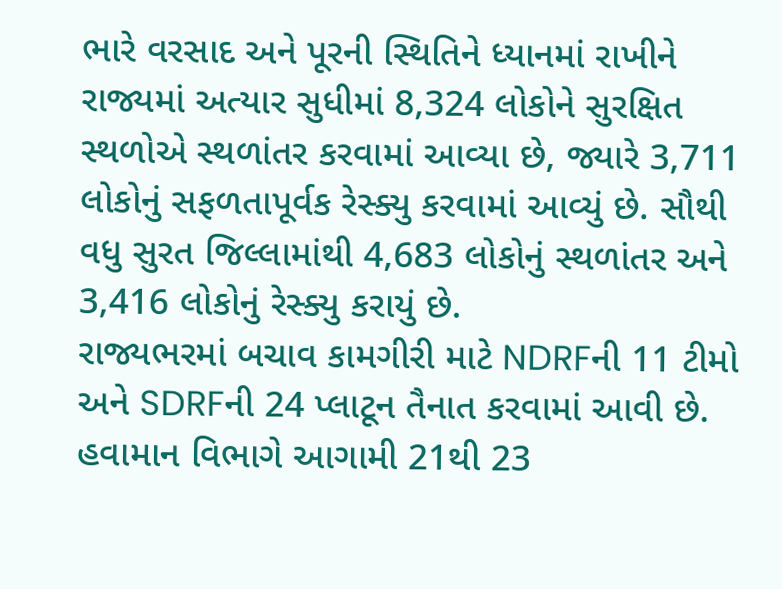ભારે વરસાદ અને પૂરની સ્થિતિને ધ્યાનમાં રાખીને રાજ્યમાં અત્યાર સુધીમાં 8,324 લોકોને સુરક્ષિત સ્થળોએ સ્થળાંતર કરવામાં આવ્યા છે, જ્યારે 3,711 લોકોનું સફળતાપૂર્વક રેસ્ક્યુ કરવામાં આવ્યું છે. સૌથી વધુ સુરત જિલ્લામાંથી 4,683 લોકોનું સ્થળાંતર અને 3,416 લોકોનું રેસ્ક્યુ કરાયું છે.
રાજ્યભરમાં બચાવ કામગીરી માટે NDRFની 11 ટીમો અને SDRFની 24 પ્લાટૂન તૈનાત કરવામાં આવી છે. હવામાન વિભાગે આગામી 21થી 23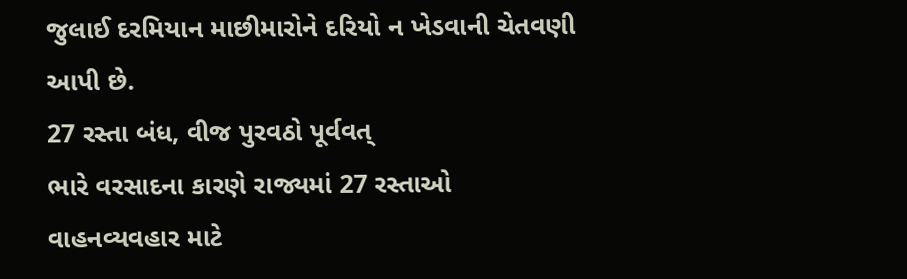જુલાઈ દરમિયાન માછીમારોને દરિયો ન ખેડવાની ચેતવણી આપી છે.
27 રસ્તા બંધ, વીજ પુરવઠો પૂર્વવત્
ભારે વરસાદના કારણે રાજ્યમાં 27 રસ્તાઓ વાહનવ્યવહાર માટે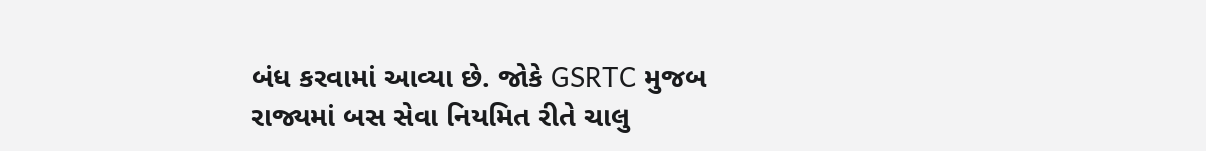બંધ કરવામાં આવ્યા છે. જોકે GSRTC મુજબ રાજ્યમાં બસ સેવા નિયમિત રીતે ચાલુ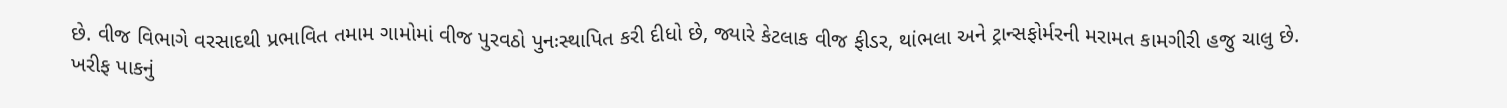છે. વીજ વિભાગે વરસાદથી પ્રભાવિત તમામ ગામોમાં વીજ પુરવઠો પુનઃસ્થાપિત કરી દીધો છે, જ્યારે કેટલાક વીજ ફીડર, થાંભલા અને ટ્રાન્સફોર્મરની મરામત કામગીરી હજુ ચાલુ છે.
ખરીફ પાકનું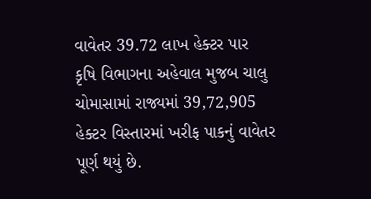વાવેતર 39.72 લાખ હેક્ટર પાર
કૃષિ વિભાગના અહેવાલ મુજબ ચાલુ ચોમાસામાં રાજ્યમાં 39,72,905 હેક્ટર વિસ્તારમાં ખરીફ પાકનું વાવેતર પૂર્ણ થયું છે.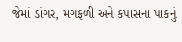જેમાં ડાંગર, મગફળી અને કપાસના પાકનું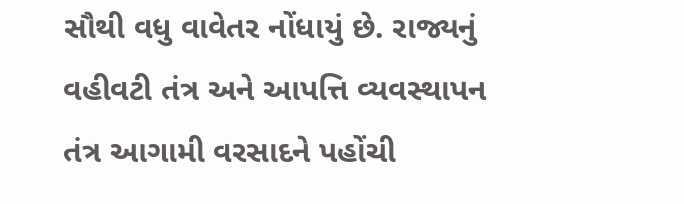સૌથી વધુ વાવેતર નોંધાયું છે. રાજ્યનું વહીવટી તંત્ર અને આપત્તિ વ્યવસ્થાપન તંત્ર આગામી વરસાદને પહોંચી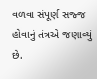વળવા સંપૂર્ણ સજ્જ હોવાનું તંત્રએ જણાવ્યું છે.